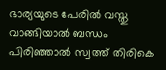ഭാര്യയുടെ പേരില്‍ വസ്തു വാങ്ങിയാല്‍ ബന്ധം പിരിഞ്ഞാല്‍ സ്വത്ത് തിരികെ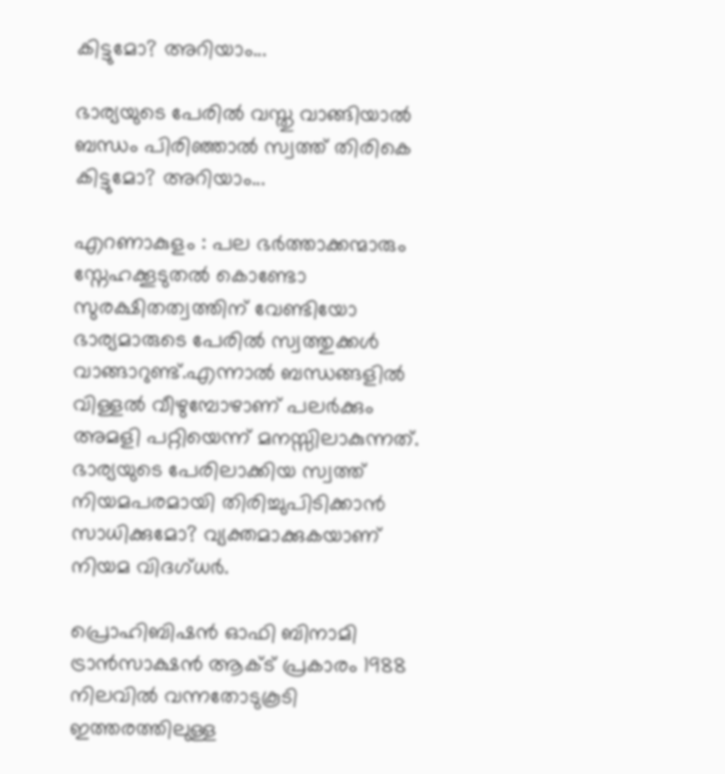കിട്ടുമോ? അറിയാം...

ഭാര്യയുടെ പേരില്‍ വസ്തു വാങ്ങിയാല്‍ ബന്ധം പിരിഞ്ഞാല്‍ സ്വത്ത് തിരികെ കിട്ടുമോ? അറിയാം...

എറണാകുളം : പല ഭർത്താക്കന്മാരും സ്നേഹക്കൂടുതല്‍ കൊണ്ടോ സുരക്ഷിതത്വത്തിന് വേണ്ടിയോ ഭാര്യമാരുടെ പേരില്‍ സ്വത്തുക്കള്‍ വാങ്ങാറുണ്ട്.എന്നാല്‍ ബന്ധങ്ങളില്‍ വിള്ളല്‍ വീഴുമ്പോഴാണ് പലർക്കും അമളി പറ്റിയെന്ന് മനസ്സിലാകുന്നത്. ഭാര്യയുടെ പേരിലാക്കിയ സ്വത്ത് നിയമപരമായി തിരിച്ചുപിടിക്കാൻ സാധിക്കുമോ? വ്യക്തമാക്കുകയാണ് നിയമ വിദഗ്ധർ.

പ്രൊഹിബിഷന്‍ ഓഫി ബിനാമി ട്രാന്‍സാക്ഷന്‍ ആക്‌ട് പ്രകാരം 1988 നിലവില്‍ വന്നതോടുകൂടി ഇത്തരത്തിലുള്ള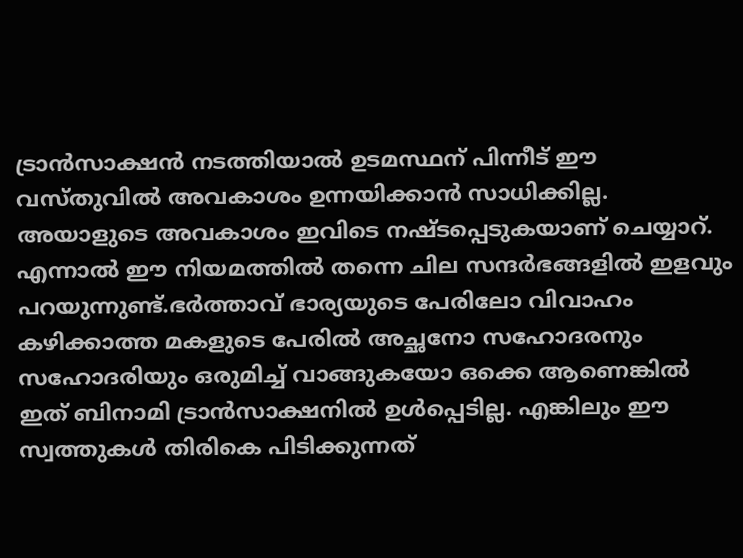ട്രാന്‍സാക്ഷന്‍ നടത്തിയാല്‍ ഉടമസ്ഥന് പിന്നീട് ഈ വസ്തുവില്‍ അവകാശം ഉന്നയിക്കാൻ സാധിക്കില്ല. അയാളുടെ അവകാശം ഇവിടെ നഷ്ടപ്പെടുകയാണ് ചെയ്യാറ്. എന്നാല്‍ ഈ നിയമത്തില്‍ തന്നെ ചില സന്ദർഭങ്ങളില്‍ ഇളവും പറയുന്നുണ്ട്.ഭര്‍ത്താവ് ഭാര്യയുടെ പേരിലോ വിവാഹം കഴിക്കാത്ത മകളുടെ പേരില്‍ അച്ഛനോ സഹോദരനും സഹോദരിയും ഒരുമിച്ച്‌ വാങ്ങുകയോ ഒക്കെ ആണെങ്കില്‍ ഇത് ബിനാമി ട്രാന്‍സാക്ഷനില്‍ ഉള്‍പ്പെടില്ല. എങ്കിലും ഈ സ്വത്തുകള്‍ തിരികെ പിടിക്കുന്നത്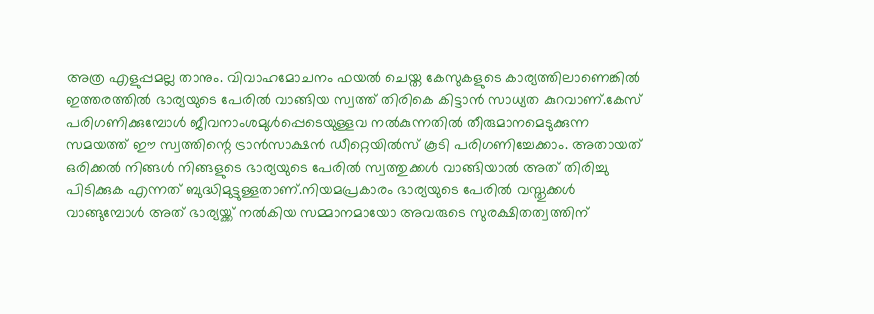അത്ര എളുപ്പമല്ല താനും. വിവാഹമോചനം ഫയല്‍ ചെയ്ത കേസുകളുടെ കാര്യത്തിലാണെങ്കില്‍ ഇത്തരത്തില്‍ ഭാര്യയുടെ പേരില്‍ വാങ്ങിയ സ്വത്ത് തിരികെ കിട്ടാന്‍ സാധ്യത കുറവാണ്.കേസ് പരിഗണിക്കുമ്പോള്‍ ജീവനാംശമുള്‍പ്പെടെയുള്ളവ നല്‍കുന്നതില്‍ തീരുമാനമെടുക്കുന്ന സമയത്ത് ഈ സ്വത്തിന്റെ ട്രാന്‍സാക്ഷന്‍ ഡീറ്റെയില്‍സ് കൂടി പരിഗണിച്ചേക്കാം. അതായത് ഒരിക്കല്‍ നിങ്ങള്‍ നിങ്ങളുടെ ഭാര്യയുടെ പേരില്‍ സ്വത്തുക്കള്‍ വാങ്ങിയാല്‍ അത് തിരിച്ചു പിടിക്കുക എന്നത് ബുദ്ധിമുട്ടുള്ളതാണ്.നിയമപ്രകാരം ഭാര്യയുടെ പേരില്‍ വസ്തുക്കള്‍ വാങ്ങുമ്പോള്‍ അത് ഭാര്യയ്ക്ക് നല്‍കിയ സമ്മാനമായോ അവരുടെ സുരക്ഷിതത്വത്തിന്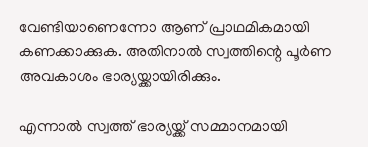വേണ്ടിയാണെന്നോ ആണ് പ്രാഥമികമായി കണക്കാക്കുക. അതിനാല്‍ സ്വത്തിന്റെ പൂര്‍ണ അവകാശം ഭാര്യയ്ക്കായിരിക്കും.

എന്നാല്‍ സ്വത്ത് ഭാര്യയ്ക്ക് സമ്മാനമായി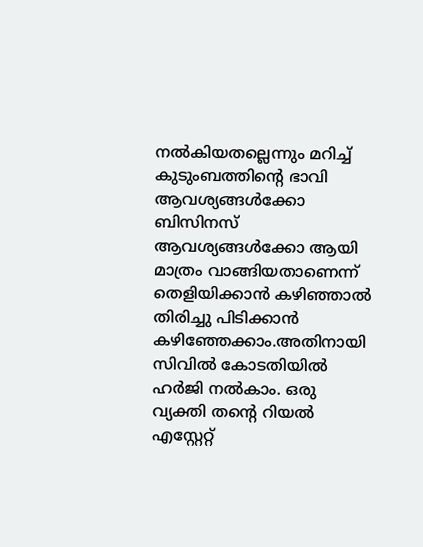നല്‍കിയതല്ലെന്നും മറിച്ച്‌ കുടുംബത്തിന്റെ ഭാവി ആവശ്യങ്ങള്‍ക്കോ ബിസിനസ് ആവശ്യങ്ങള്‍ക്കോ ആയി മാത്രം വാങ്ങിയതാണെന്ന് തെളിയിക്കാന്‍ കഴിഞ്ഞാല്‍ തിരിച്ചു പിടിക്കാന്‍ കഴിഞ്ഞേക്കാം.അതിനായി സിവില്‍ കോടതിയില്‍ ഹര്‍ജി നല്‍കാം. ഒരു വ്യക്തി തന്റെ റിയല്‍ എസ്റ്റേറ്റ്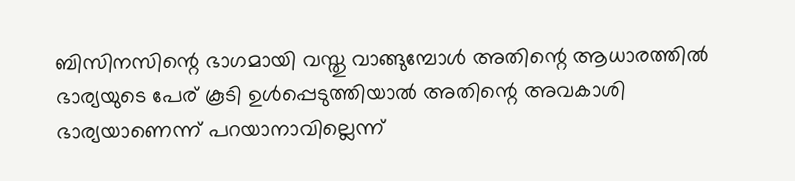ബിസിനസിന്റെ ഭാഗമായി വസ്തു വാങ്ങുമ്പോള്‍ അതിന്റെ ആധാരത്തില്‍ ഭാര്യയുടെ പേര് കൂടി ഉള്‍പ്പെടുത്തിയാല്‍ അതിന്റെ അവകാശി ഭാര്യയാണെന്ന് പറയാനാവില്ലെന്ന്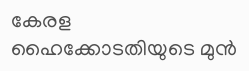കേരള ഹൈക്കോടതിയുടെ മുന്‍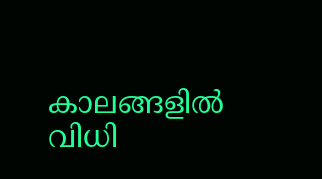കാലങ്ങളില്‍ വിധി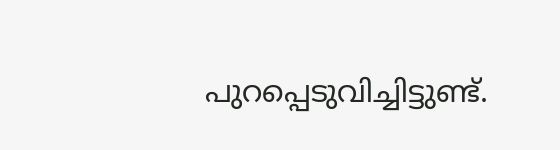പുറപ്പെടുവിച്ചിട്ടുണ്ട്.